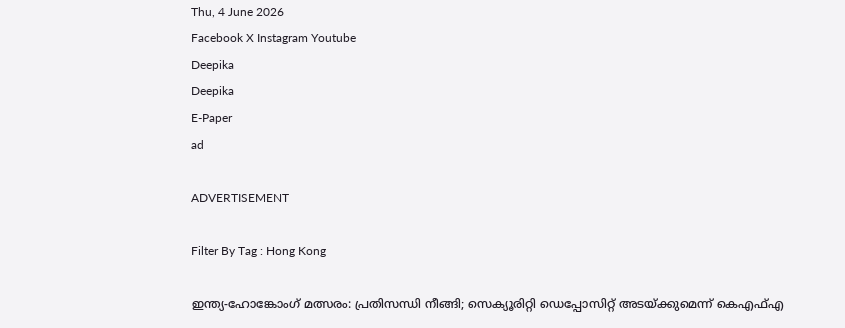Thu, 4 June 2026
Facebook X Instagram Youtube
Deepika
Deepika
E-Paper
ad

ADVERTISEMENT

Filter By Tag : Hong Kong

ഇന്ത്യ-ഹോങ്കോംഗ് മത്സരം: പ്രതിസന്ധി നീങ്ങി; സെക്യൂരിറ്റി ഡെപ്പോസിറ്റ് അടയ്ക്കുമെന്ന് കെഎഫ്എ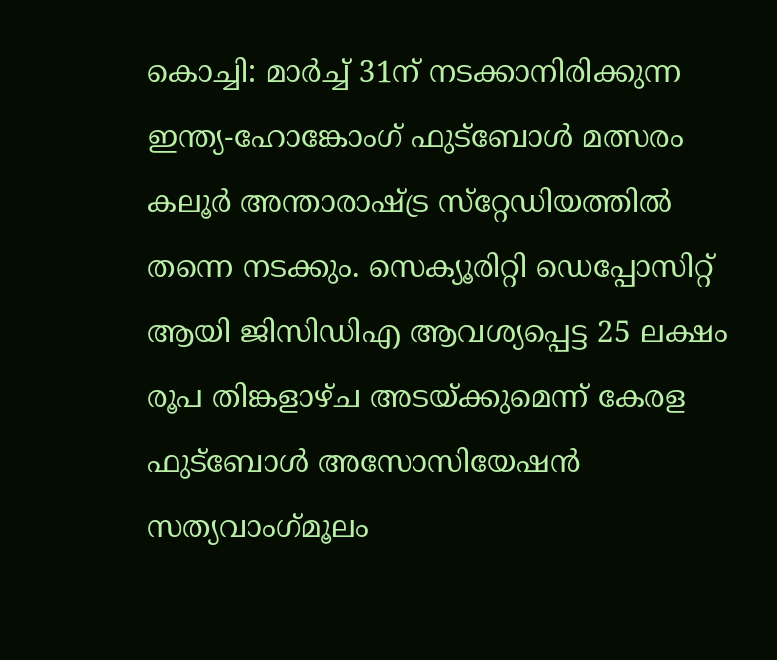കൊച്ചി: മാര്‍ച്ച് 31ന് നടക്കാനിരിക്കുന്ന ഇന്ത്യ-ഹോങ്കോംഗ് ഫുട്‌ബോള്‍ മത്സരം കലൂര്‍ അന്താരാഷ്ട്ര സ്‌റ്റേഡിയത്തില്‍ തന്നെ നടക്കും. സെക്യൂരിറ്റി ഡെപ്പോസിറ്റ് ആയി ജിസിഡിഎ ആവശ്യപ്പെട്ട 25 ലക്ഷം രൂപ തിങ്കളാഴ്ച അടയ്ക്കുമെന്ന് കേരള ഫുട്‌ബോള്‍ അസോസിയേഷന്‍ സത്യവാംഗ്‌മൂലം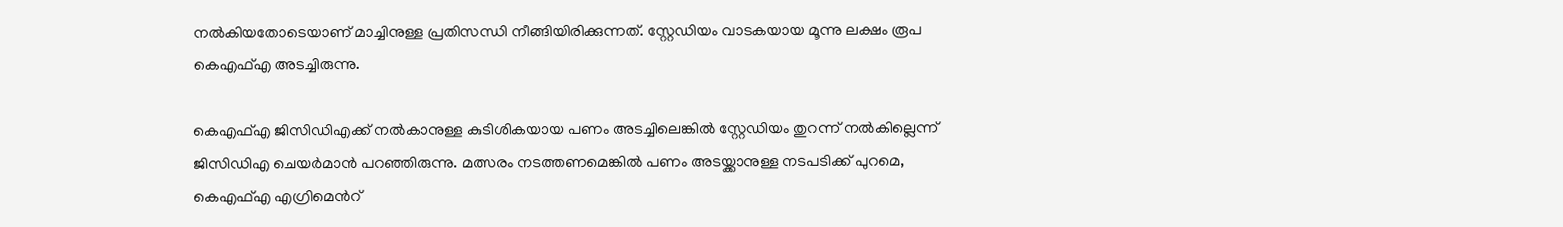നല്‍കിയതോടെയാണ് മാച്ചിനുള്ള പ്രതിസന്ധി നീങ്ങിയിരിക്കുന്നത്. സ്റ്റേഡിയം വാടകയായ മൂന്നു ലക്ഷം രൂപ കെഎഫ്എ അടച്ചിരുന്നു.

കെഎഫ്എ ജിസിഡിഎക്ക് നല്‍കാനുള്ള കുടിശികയായ പണം അടച്ചിലെങ്കില്‍ സ്റ്റേഡിയം തുറന്ന് നല്‍കില്ലെന്ന് ജിസിഡിഎ ചെയര്‍മാന്‍ പറഞ്ഞിരുന്നു. മത്സരം നടത്തണമെങ്കില്‍ പണം അടയ്ക്കാനുള്ള നടപടിക്ക് പുറമെ, കെഎഫ്എ എഗ്രിമെന്‍റ്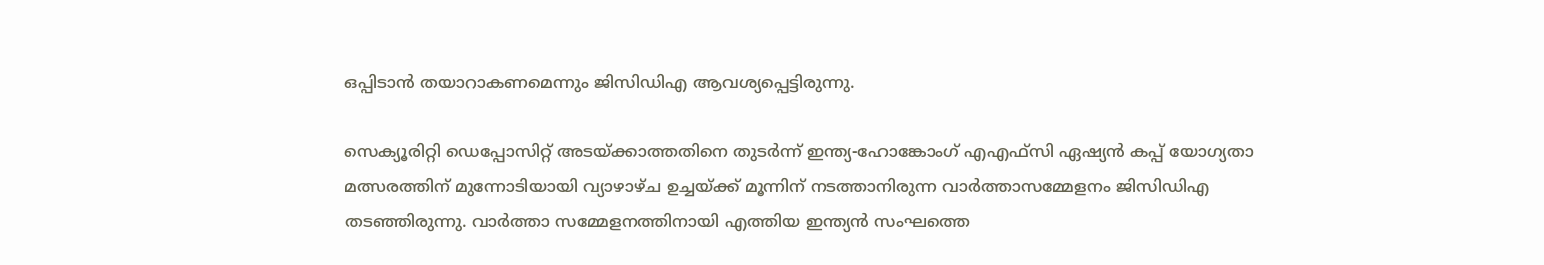ഒപ്പിടാന്‍ തയാറാകണമെന്നും ജിസിഡിഎ ആവശ്യപ്പെട്ടിരുന്നു.

സെക്യൂരിറ്റി ഡെപ്പോസിറ്റ് അടയ്ക്കാത്തതിനെ തുടര്‍ന്ന് ഇന്ത്യ-ഹോങ്കോംഗ് എഎഫ്‌സി ഏഷ്യന്‍ കപ്പ് യോഗ്യതാ മത്സരത്തിന് മുന്നോടിയായി വ്യാഴാഴ്ച ഉച്ചയ്ക്ക് മൂന്നിന് നടത്താനിരുന്ന വാര്‍ത്താസമ്മേളനം ജിസിഡിഎ തടഞ്ഞിരുന്നു. വാര്‍ത്താ സമ്മേളനത്തിനായി എത്തിയ ഇന്ത്യന്‍ സംഘത്തെ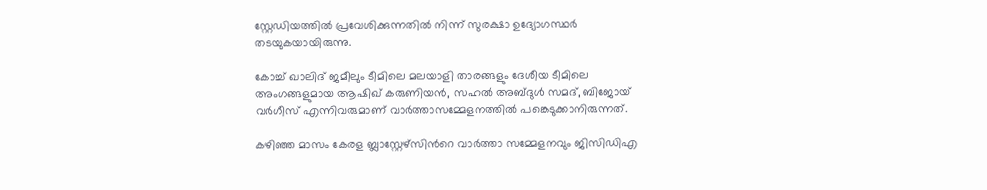സ്റ്റേഡിയത്തില്‍ പ്രവേശിക്കുന്നതില്‍ നിന്ന് സുരക്ഷാ ഉദ്യോഗസ്ഥര്‍ തടയുകയായിരുന്നു.

കോച്ച് ഖാലിദ് ജമീലും ടീമിലെ മലയാളി താരങ്ങളും ദേശീയ ടീമിലെ അംഗങ്ങളുമായ ആഷിഖ് കരുണിയന്‍, സഹല്‍ അബ്ദുള്‍ സമദ്, ബിജോയ് വര്‍ഗീസ് എന്നിവരുമാണ് വാര്‍ത്താസമ്മേളനത്തില്‍ പങ്കെടുക്കാനിരുന്നത്.

കഴിഞ്ഞ മാസം കേരള ബ്ലാസ്റ്റേഴ്‌സിന്‍റെ വാര്‍ത്താ സമ്മേളനവും ജിസിഡിഎ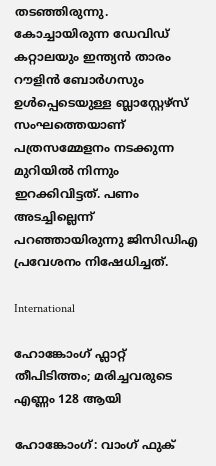തടഞ്ഞിരുന്നു. കോച്ചായിരുന്ന ഡേവിഡ് കറ്റാലയും ഇന്ത്യന്‍ താരം റൗളിന്‍ ബോര്‍ഗസും ഉള്‍പ്പെടെയുള്ള ബ്ലാസ്റ്റേഴ്‌സ് സംഘത്തെയാണ് പത്രസമ്മേളനം നടക്കുന്ന മുറിയില്‍ നിന്നും ഇറക്കിവിട്ടത്. പണം അടച്ചില്ലെന്ന് പറഞ്ഞായിരുന്നു ജിസിഡിഎ പ്രവേശനം നിഷേധിച്ചത്.

International

ഹോങ്കോംഗ് ഫ്ലാറ്റ് തീപിടിത്തം; മരിച്ചവരുടെ എണ്ണം 128 ആയി

ഹോങ്കോംഗ്: വാംഗ് ഫുക്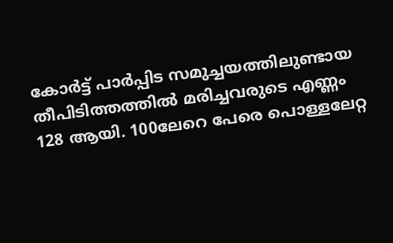കോർട്ട് പാർപ്പിട സമുച്ചയത്തിലുണ്ടായ തീപിടിത്തത്തിൽ മരിച്ചവരുടെ എണ്ണം 128 ആയി. 100ലേറെ പേരെ പൊള്ളലേറ്റ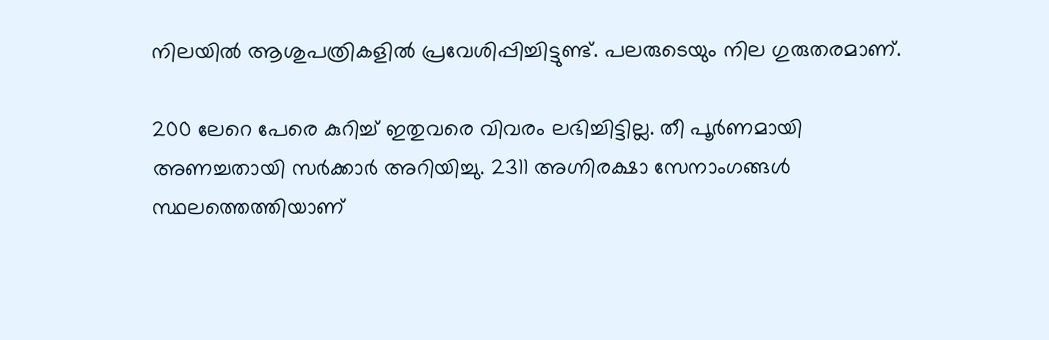നിലയിൽ ആശുപത്രികളിൽ പ്രവേശിപ്പിച്ചിട്ടുണ്ട്. പലരുടെയും നില ഗുരുതരമാണ്.

200 ലേറെ പേരെ കുറിച്ച് ഇതുവരെ വിവരം ലഭിച്ചിട്ടില്ല. തീ പൂർണമായി അണച്ചതായി സർക്കാർ അറിയിച്ചു. 2311 അഗ്നിരക്ഷാ സേനാംഗങ്ങൾ സ്ഥലത്തെത്തിയാണ്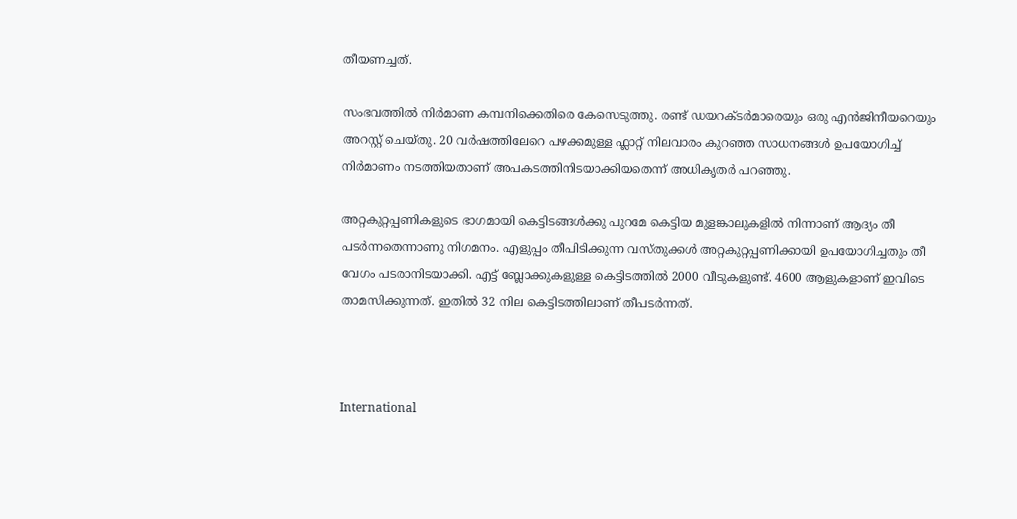തീയണച്ചത്.

സംഭവത്തിൽ നിർമാണ കമ്പനിക്കെതിരെ കേസെടുത്തു. രണ്ട് ഡയറക്ടർമാരെയും ഒരു എൻജിനീയറെയും അറസ്റ്റ് ചെയ്തു. 20 വർഷത്തിലേറെ പഴക്കമുള്ള ഫ്ലാറ്റ് നിലവാരം കുറഞ്ഞ സാധനങ്ങൾ ഉപയോഗിച്ച് നിർമാണം നടത്തിയതാണ് അപകടത്തിനിടയാക്കിയതെന്ന് അധികൃതർ പറഞ്ഞു.

അറ്റകുറ്റപ്പണികളുടെ ഭാഗമായി കെട്ടിടങ്ങൾക്കു പുറമേ കെട്ടിയ മുളങ്കാലുകളിൽ നിന്നാണ് ആദ്യം തീ പടർന്നതെന്നാണു നിഗമനം. എളുപ്പം തീപിടിക്കുന്ന വസ്തുക്കൾ അറ്റകുറ്റപ്പണിക്കായി ഉപയോഗിച്ചതും തീ വേഗം പടരാനിടയാക്കി. എട്ട് ബ്ലോക്കുകളുള്ള കെട്ടിടത്തിൽ 2000 വീടുകളുണ്ട്. 4600 ആളുകളാണ് ഇവിടെ താമസിക്കുന്നത്. ഇതിൽ 32 നില കെട്ടിടത്തിലാണ് തീപടർന്നത്.



International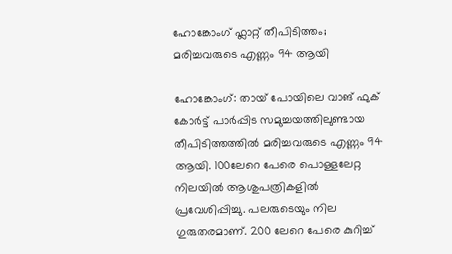ഹോങ്കോംഗ് ഫ്ലാറ്റ് തീപിടിത്തം; മരിച്ചവരുടെ എണ്ണം 94 ആയി

ഹോങ്കോംഗ്: തായ് പോയിലെ വാങ് ഫുക് കോർട്ട് പാർപ്പിട സമുച്ചയത്തിലുണ്ടായ തീപിടിത്തത്തിൽ മരിച്ചവരുടെ എണ്ണം 94 ആയി. 100ലേറെ പേരെ പൊള്ളലേറ്റ നിലയിൽ ആശുപത്രികളിൽ പ്രവേശിപ്പിച്ചു. പലരുടെയും നില ഗുരുതരമാണ്. 200 ലേറെ പേരെ കുറിച്ച്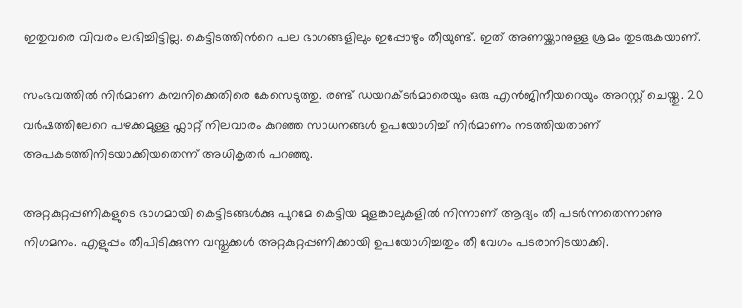ഇതുവരെ വിവരം ലഭിച്ചിട്ടില്ല. കെട്ടിടത്തിന്‍റെ പല ഭാഗങ്ങളിലും ഇപ്പോഴും തീയുണ്ട്. ഇത് അണയ്ക്കാനുള്ള ശ്രമം തുടരുകയാണ്.

സംഭവത്തിൽ നിർമാണ കമ്പനിക്കെതിരെ കേസെടുത്തു. രണ്ട് ഡയറക്ടർമാരെയും ഒരു എൻജിനീയറെയും അറസ്റ്റ് ചെയ്തു. 20 വർഷത്തിലേറെ പഴക്കമുള്ള ഫ്ലാറ്റ് നിലവാരം കുറഞ്ഞ സാധനങ്ങൾ ഉപയോഗിച്ച് നിർമാണം നടത്തിയതാണ് അപകടത്തിനിടയാക്കിയതെന്ന് അധികൃതർ പറഞ്ഞു.

അറ്റകുറ്റപ്പണികളുടെ ഭാഗമായി കെട്ടിടങ്ങൾക്കു പുറമേ കെട്ടിയ മുളങ്കാലുകളിൽ നിന്നാണ് ആദ്യം തീ പടർന്നതെന്നാണു നിഗമനം. എളുപ്പം തീപിടിക്കുന്ന വസ്തുക്കൾ അറ്റകുറ്റപ്പണിക്കായി ഉപയോഗിച്ചതും തീ വേഗം പടരാനിടയാക്കി.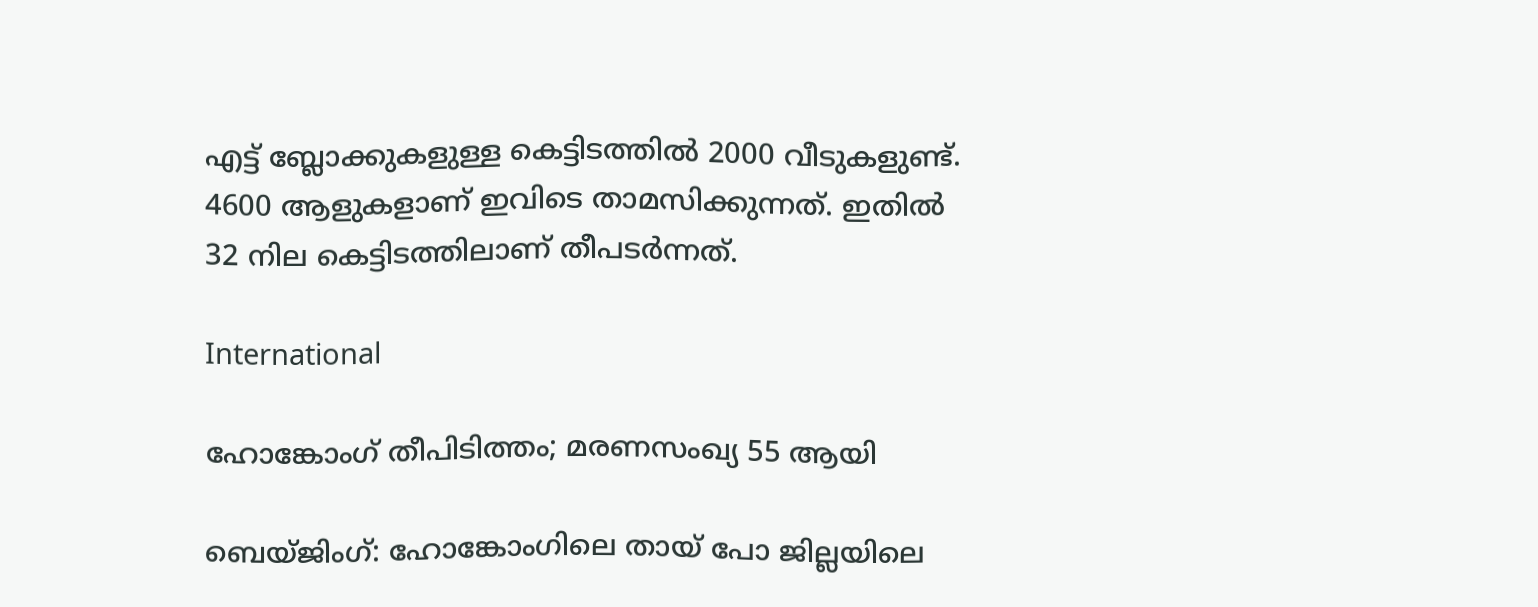എട്ട് ബ്ലോക്കുകളുള്ള കെട്ടിടത്തിൽ 2000 വീടുകളുണ്ട്. 4600 ആളുകളാണ് ഇവിടെ താമസിക്കുന്നത്. ഇതിൽ 32 നില കെട്ടിടത്തിലാണ് തീപടർന്നത്.

International

ഹോങ്കോംഗ് തീപിടിത്തം; മരണസംഖ്യ 55 ആയി

ബെയ്ജിംഗ്: ഹോങ്കോംഗിലെ തായ് പോ ജില്ലയിലെ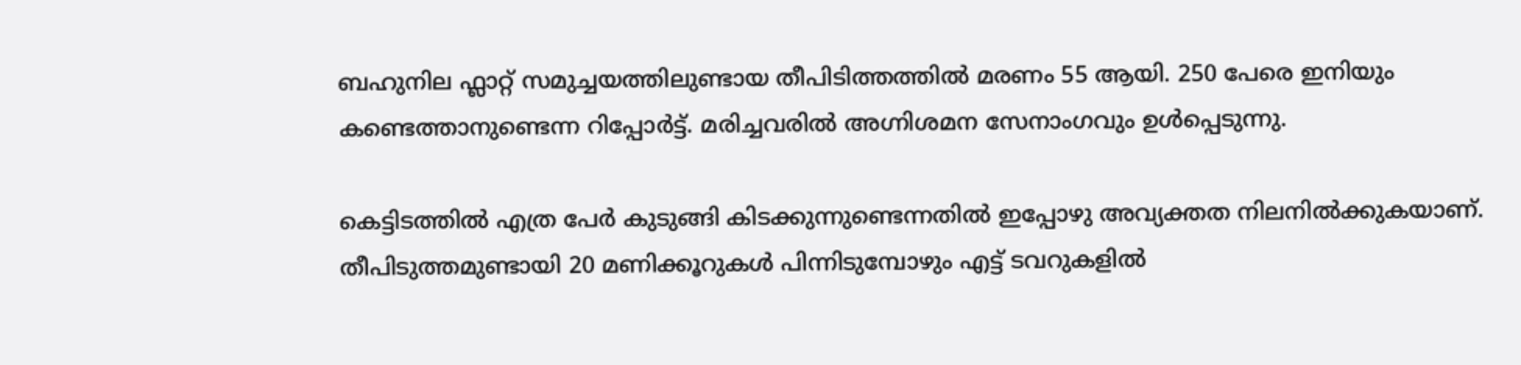ബഹുനില ഫ്ലാറ്റ് സമുച്ചയത്തിലുണ്ടായ തീപിടിത്തത്തിൽ മരണം 55 ആയി. 250 പേരെ ഇനിയും കണ്ടെത്താനുണ്ടെന്ന റിപ്പോർട്ട്. മരിച്ചവരിൽ അഗ്നിശമന സേനാംഗവും ഉൾപ്പെടുന്നു.

കെട്ടിടത്തിൽ എത്ര പേർ കുടുങ്ങി കിടക്കുന്നുണ്ടെന്നതിൽ ഇപ്പോഴു അവ്യക്തത നിലനിൽക്കുകയാണ്. തീപിടുത്തമുണ്ടായി 20 മണിക്കൂറുകൾ പിന്നിടുമ്പോഴും എട്ട് ടവറുകളിൽ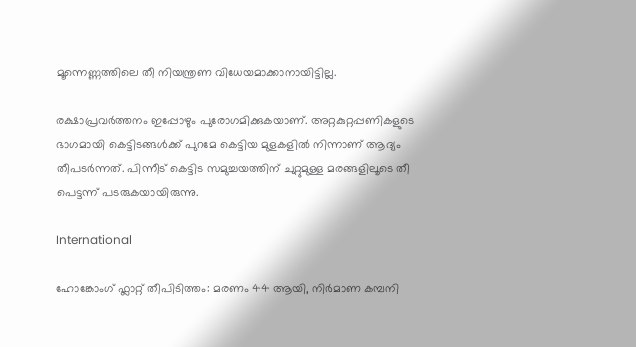മൂന്നെണ്ണത്തിലെ തീ നിയന്ത്രണ വിധേയമാക്കാനായിട്ടില്ല.

രക്ഷാപ്രവർത്തനം ഇപ്പോഴും പുരോഗമിക്കുകയാണ്. അറ്റകുറ്റപ്പണികളുടെ ഭാഗമായി കെട്ടിടങ്ങൾക്ക് പുറമേ കെട്ടിയ മുളകളിൽ നിന്നാണ് ആദ്യം തീപടർന്നത്. പിന്നീട് കെട്ടിട സമുച്ചയത്തിന് ചുറ്റുമുള്ള മരങ്ങളിലൂടെ തീ പെട്ടന്ന് പടരുകയായിരുന്നു.

International

ഹോങ്കോംഗ് ഫ്ലാറ്റ് തീപിടിത്തം: മരണം 44 ആയി, നിർമാണ കമ്പനി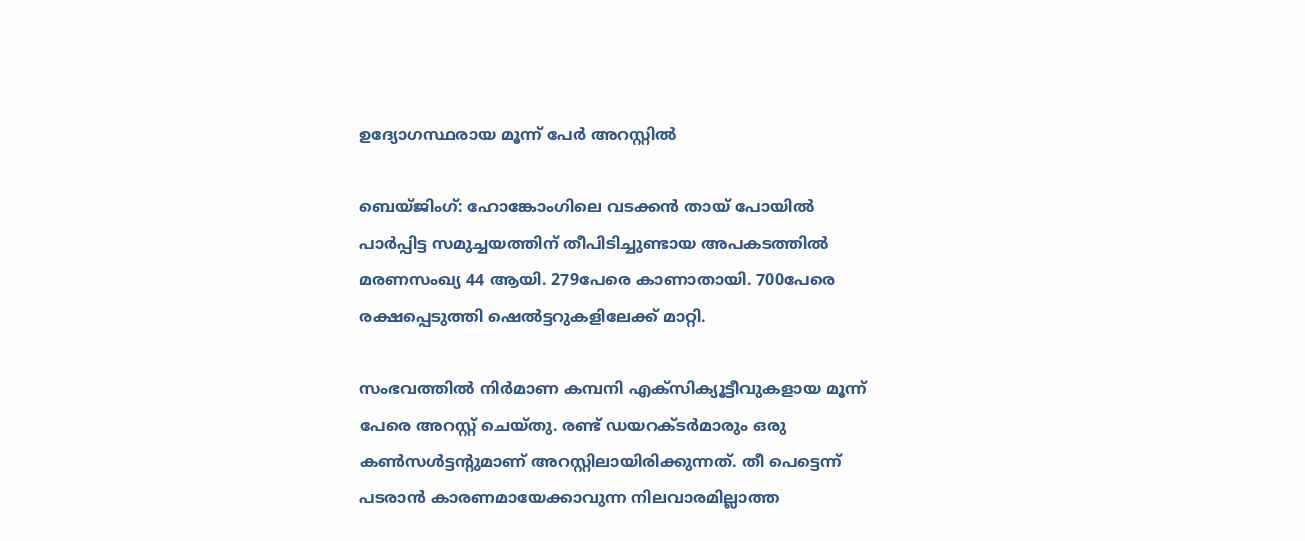ഉദ്യോഗസ്ഥരായ മൂന്ന് പേർ അറസ്റ്റിൽ

ബെയ്ജിംഗ്: ഹോങ്കോംഗിലെ വടക്കൻ തായ് പോയിൽ പാർപ്പിട്ട സമുച്ചയത്തിന് തീപിടിച്ചുണ്ടായ അപകടത്തിൽ മരണസംഖ്യ 44 ആയി. 279പേരെ കാണാതായി. 700പേരെ രക്ഷപ്പെടുത്തി ഷെൽട്ടറുകളിലേക്ക് മാറ്റി.

സംഭവത്തിൽ നിർമാണ കമ്പനി എക്സിക്യൂട്ടീവുകളായ മൂന്ന് പേരെ അറസ്റ്റ് ചെയ്തു. രണ്ട് ഡയറക്ടർമാരും ഒരു കൺസൾട്ടന്‍റുമാണ് അറസ്റ്റിലായിരിക്കുന്നത്. തീ പെട്ടെന്ന് പടരാൻ കാരണമായേക്കാവുന്ന നിലവാരമില്ലാത്ത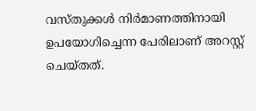വസ്തുക്കൾ നിർമാണത്തിനായി ഉപയോഗിച്ചെന്ന പേരിലാണ് അറസ്റ്റ് ചെയ്തത്.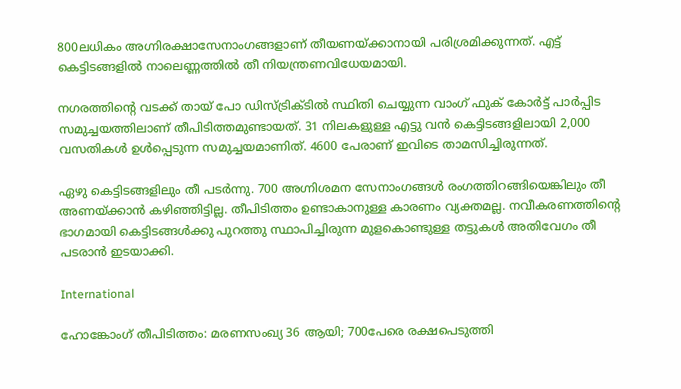800ലധികം അഗ്നിരക്ഷാസേനാംഗങ്ങളാണ് തീയണയ്ക്കാനായി പരിശ്രമിക്കുന്നത്. എട്ട് കെട്ടിടങ്ങളിൽ നാലെണ്ണത്തിൽ തീ നിയന്ത്രണവിധേയമായി.

നഗരത്തിന്‍റെ വടക്ക് തായ് പോ ഡിസ്ട്രിക്‌ടിൽ സ്ഥിതി ചെയ്യുന്ന വാംഗ് ഫുക് കോർട്ട് പാർപ്പിട സമുച്ചയത്തിലാണ് തീപിടിത്തമുണ്ടായത്. 31 നിലകളുള്ള എട്ടു വൻ കെട്ടിടങ്ങളിലായി 2,000 വസതികൾ ഉൾപ്പെടുന്ന സമുച്ചയമാണിത്. 4600 പേരാണ് ഇവിടെ താമസിച്ചിരുന്നത്.

ഏഴു കെട്ടിടങ്ങളിലും തീ പടർന്നു. 700 അഗ്നിശമന സേനാംഗങ്ങൾ രംഗത്തിറങ്ങിയെങ്കിലും തീ അണയ്ക്കാൻ കഴിഞ്ഞിട്ടില്ല. തീപിടിത്തം ഉണ്ടാകാനുള്ള കാരണം വ്യക്തമല്ല. നവീകരണത്തിന്‍റെ ഭാഗമായി കെട്ടിടങ്ങൾക്കു പുറത്തു സ്ഥാപിച്ചിരുന്ന മുളകൊണ്ടുള്ള തട്ടുകൾ അതിവേഗം തീ പടരാൻ ഇടയാക്കി.

International

ഹോങ്കോംഗ് തീപിടിത്തം: മരണസംഖ്യ 36 ആയി; 700പേരെ രക്ഷപെടുത്തി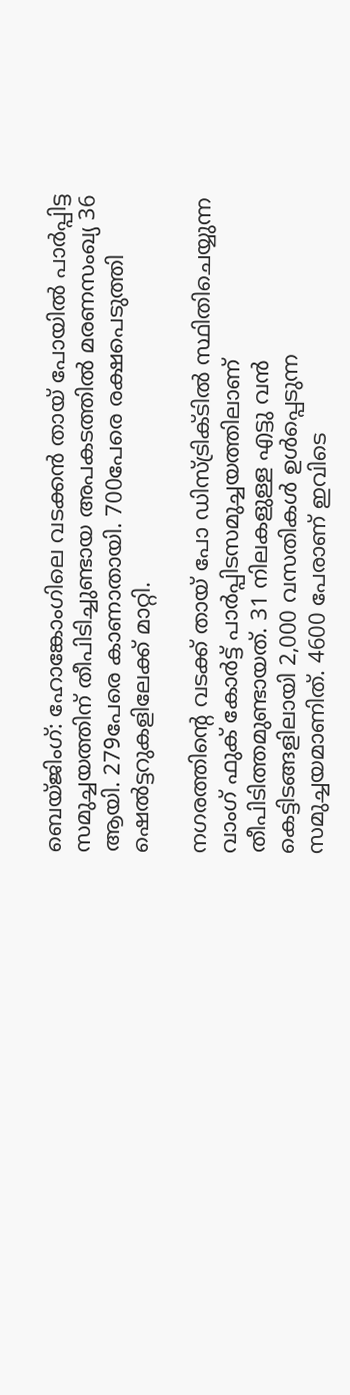ബെയ്ജിംഗ്: ഹോങ്കോംഗിലെ വടക്കൻ തായ് പോയിൽ പാർപ്പിട്ട സമുച്ചയത്തിന് തീപിടിച്ചുണ്ടായ അപകടത്തിൽ മരണസംഖ്യ 36 ആയി. 279പേരെ കാണാതായി. 700പേരെ രക്ഷപെടുത്തി ഷെൽട്ടറുകളിലേക്ക് മാറ്റി.

നഗരത്തിന്‍റെ വടക്ക് തായ് പോ ഡിസ്ട്രിക്‌ടിൽ സ്ഥിതിചെയ്യുന്ന വാംഗ് ഫുക് കോർട്ട് പാർപ്പിടസമുച്ചയത്തിലാണ് തീപിടിത്തമുണ്ടായത്. 31 നിലകളുള്ള എട്ടു വൻ കെട്ടിടങ്ങളിലായി 2,000 വസതികൾ ഉൾപ്പെടുന്ന സമുച്ചയമാണിത്. 4600 പേരാണ് ഇവിടെ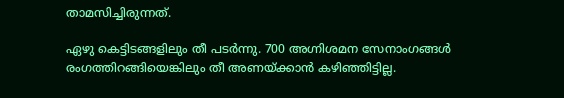താമസിച്ചിരുന്നത്.

ഏഴു കെട്ടിടങ്ങളിലും തീ പടർന്നു. 700 അഗ്നിശമന സേനാംഗങ്ങൾ രംഗത്തിറങ്ങിയെങ്കിലും തീ അണയ്ക്കാൻ കഴിഞ്ഞിട്ടില്ല.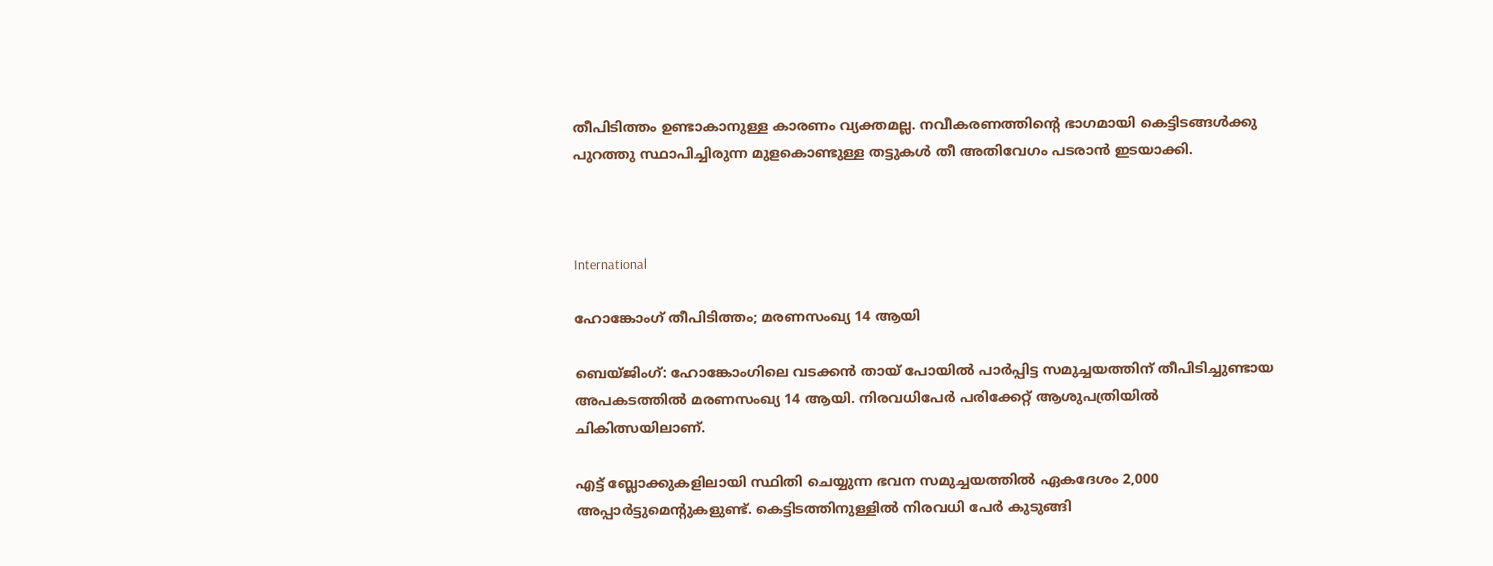തീപിടിത്തം ഉണ്ടാകാനുള്ള കാരണം വ്യക്തമല്ല. നവീകരണത്തിന്‍റെ ഭാഗമായി കെട്ടിടങ്ങൾക്കു പുറത്തു സ്ഥാപിച്ചിരുന്ന മുളകൊണ്ടുള്ള തട്ടുകൾ തീ അതിവേഗം പടരാൻ ഇടയാക്കി.



International

ഹോങ്കോംഗ് തീപിടിത്തം; മരണസംഖ്യ 14 ആയി

ബെയ്ജിംഗ്: ഹോങ്കോംഗിലെ വടക്കൻ തായ് പോയിൽ പാർപ്പിട്ട സമുച്ചയത്തിന് തീപിടിച്ചുണ്ടായ അപകടത്തിൽ മരണസംഖ്യ 14 ആയി. നിരവധിപേർ പരിക്കേറ്റ് ആശുപത്രിയിൽ ചികിത്സയിലാണ്.

എട്ട് ബ്ലോക്കുകളിലായി സ്ഥിതി ചെയ്യുന്ന ഭവന സമുച്ചയത്തിൽ ഏകദേശം 2,000 അപ്പാർട്ടുമെന്‍റുകളുണ്ട്. കെട്ടിടത്തിനുള്ളിൽ നിരവധി പേർ കുടുങ്ങി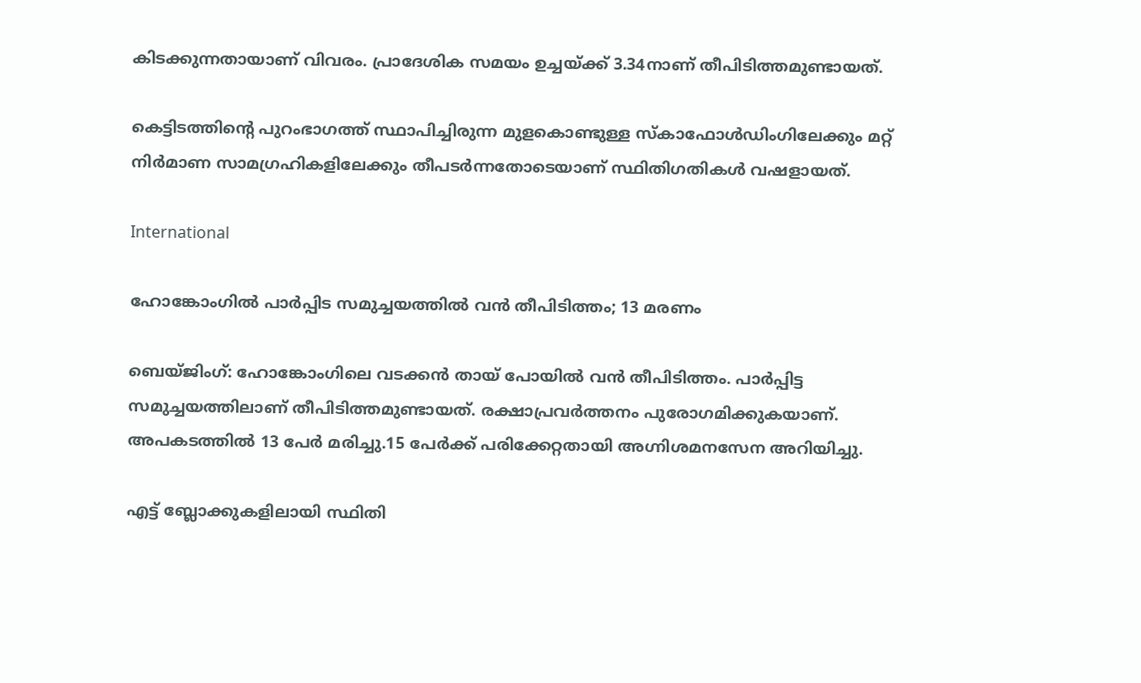കിടക്കുന്നതായാണ് വിവരം. പ്രാദേശിക സമയം ഉച്ചയ്ക്ക് 3.34നാണ് തീപിടിത്തമുണ്ടായത്.

കെട്ടിടത്തിന്‍റെ പുറംഭാഗത്ത് സ്ഥാപിച്ചിരുന്ന മുളകൊണ്ടുള്ള സ്കാഫോൾഡിംഗിലേക്കും മറ്റ് നിർമാണ സാമഗ്രഹികളിലേക്കും തീപടർന്നതോടെയാണ് സ്ഥിതിഗതികൾ വഷളായത്.

International

ഹോങ്കോംഗിൽ പാർപ്പിട സമുച്ചയത്തിൽ വൻ തീപിടിത്തം; 13 മരണം

ബെയ്ജിംഗ്: ഹോങ്കോംഗിലെ വടക്കൻ തായ് പോയിൽ വൻ തീപിടിത്തം. പാർപ്പിട്ട സമുച്ചയത്തിലാണ് തീപിടിത്തമുണ്ടായത്. രക്ഷാപ്രവർത്തനം പുരോഗമിക്കുകയാണ്. അപകടത്തിൽ 13 പേർ മരിച്ചു.15 പേർക്ക് പരിക്കേറ്റതായി അഗ്നിശമനസേന അറിയിച്ചു.

എട്ട് ബ്ലോക്കുകളിലായി സ്ഥിതി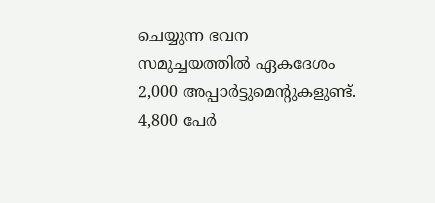ചെയ്യുന്ന ഭവന സമുച്ചയത്തിൽ ഏകദേശം 2,000 അപ്പാർട്ടുമെന്‍റുകളുണ്ട്. 4,800 പേർ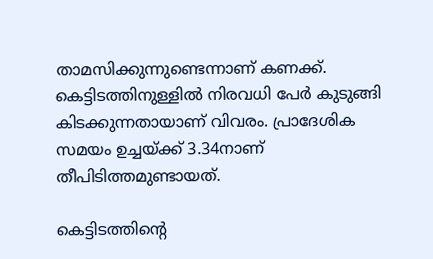താമസിക്കുന്നുണ്ടെന്നാണ് കണക്ക്. കെട്ടിടത്തിനുള്ളിൽ നിരവധി പേർ കുടുങ്ങി കിടക്കുന്നതായാണ് വിവരം. പ്രാദേശിക സമയം ഉച്ചയ്ക്ക് 3.34നാണ് തീപിടിത്തമുണ്ടായത്.

കെട്ടിടത്തിന്‍റെ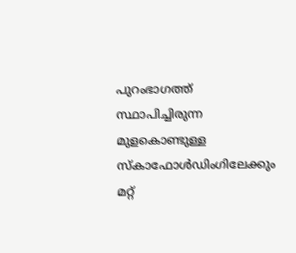പുറംഭാഗത്ത് സ്ഥാപിച്ചിരുന്ന മുളകൊണ്ടുള്ള സ്കാഫോൾഡിംഗിലേക്കും മറ്റ്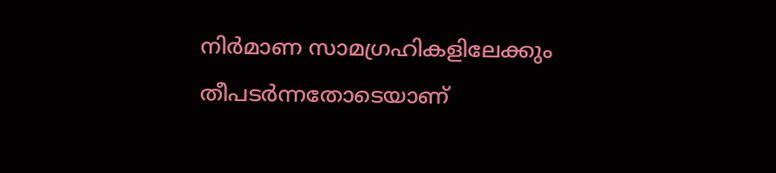നിർമാണ സാമഗ്രഹികളിലേക്കും തീപടർന്നതോടെയാണ്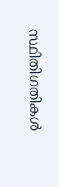സ്ഥിതിഗതികൾ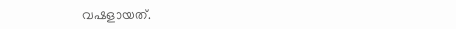വഷളായത്.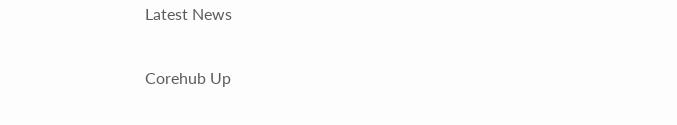Latest News

Corehub Up